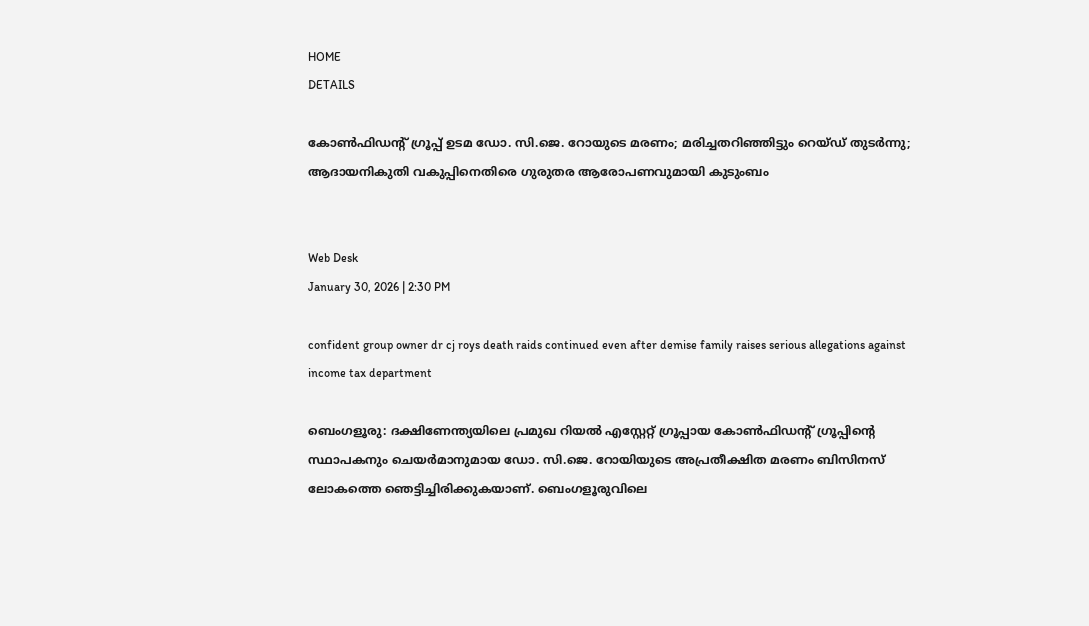HOME
DETAILS

കോൺഫിഡന്റ് ഗ്രൂപ്പ് ഉടമ ഡോ. സി.ജെ. റോയുടെ മരണം; മരിച്ചതറിഞ്ഞിട്ടും റെയ്ഡ് തുടർന്നു; ആദായനികുതി വകുപ്പിനെതിരെ ഗുരുതര ആരോപണവുമായി കുടുംബം


Web Desk
January 30, 2026 | 2:30 PM

confident group owner dr cj roys death raids continued even after demise family raises serious allegations against income tax department

ബെംഗളൂരു: ദക്ഷിണേന്ത്യയിലെ പ്രമുഖ റിയൽ എസ്റ്റേറ്റ് ഗ്രൂപ്പായ കോൺഫിഡന്റ് ഗ്രൂപ്പിന്റെ സ്ഥാപകനും ചെയർമാനുമായ ഡോ. സി.ജെ. റോയിയുടെ അപ്രതീക്ഷിത മരണം ബിസിനസ് ലോകത്തെ ഞെട്ടിച്ചിരിക്കുകയാണ്. ബെംഗളൂരുവിലെ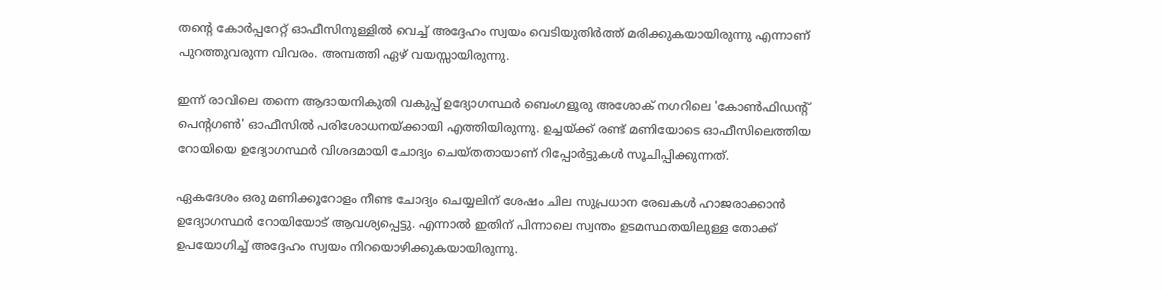തന്റെ കോർപ്പറേറ്റ് ഓഫീസിനുള്ളിൽ വെച്ച് അദ്ദേഹം സ്വയം വെടിയുതിർത്ത് മരിക്കുകയായിരുന്നു എന്നാണ് പുറത്തുവരുന്ന വിവരം. അമ്പത്തി ഏഴ് വയസ്സായിരുന്നു.

ഇന്ന് രാവിലെ തന്നെ ആദായനികുതി വകുപ്പ് ഉദ്യോഗസ്ഥർ ബെംഗളൂരു അശോക് നഗറിലെ 'കോൺഫിഡന്റ് പെന്റഗൺ' ഓഫീസിൽ പരിശോധനയ്ക്കായി എത്തിയിരുന്നു. ഉച്ചയ്ക്ക് രണ്ട് മണിയോടെ ഓഫീസിലെത്തിയ റോയിയെ ഉദ്യോഗസ്ഥർ വിശദമായി ചോദ്യം ചെയ്തതായാണ് റിപ്പോർട്ടുകൾ സൂചിപ്പിക്കുന്നത്.

ഏകദേശം ഒരു മണിക്കൂറോളം നീണ്ട ചോദ്യം ചെയ്യലിന് ശേഷം ചില സുപ്രധാന രേഖകൾ ഹാജരാക്കാൻ ഉദ്യോഗസ്ഥർ റോയിയോട് ആവശ്യപ്പെട്ടു. എന്നാൽ ഇതിന് പിന്നാലെ സ്വന്തം ഉടമസ്ഥതയിലുള്ള തോക്ക് ഉപയോഗിച്ച് അദ്ദേഹം സ്വയം നിറയൊഴിക്കുകയായിരുന്നു.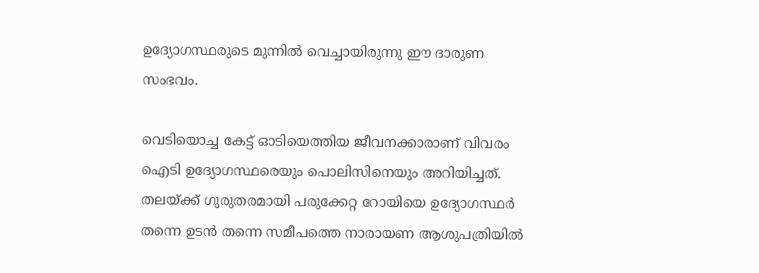ഉദ്യോഗസ്ഥരുടെ മുന്നിൽ വെച്ചായിരുന്നു ഈ ദാരുണ സംഭവം.

വെടിയൊച്ച കേട്ട് ഓടിയെത്തിയ ജീവനക്കാരാണ് വിവരം ഐടി ഉദ്യോഗസ്ഥരെയും പൊലിസിനെയും അറിയിച്ചത്. തലയ്ക്ക് ഗുരുതരമായി പരുക്കേറ്റ റോയിയെ ഉദ്യോഗസ്ഥർ തന്നെ ഉടൻ തന്നെ സമീപത്തെ നാരായണ ആശുപത്രിയിൽ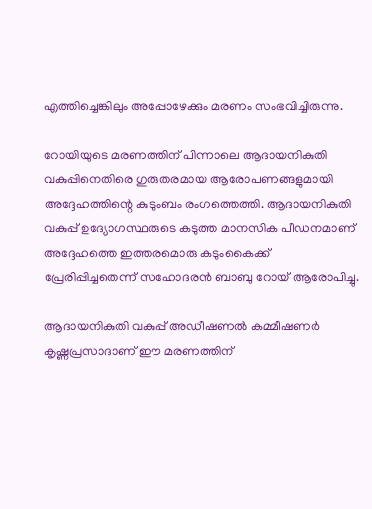എത്തിച്ചെങ്കിലും അപ്പോഴേക്കും മരണം സംഭവിച്ചിരുന്നു.

റോയിയുടെ മരണത്തിന് പിന്നാലെ ആദായനികുതി വകുപ്പിനെതിരെ ഗുരുതരമായ ആരോപണങ്ങളുമായി അദ്ദേഹത്തിന്റെ കുടുംബം രംഗത്തെത്തി. ആദായനികുതി വകുപ്പ് ഉദ്യോഗസ്ഥരുടെ കടുത്ത മാനസിക പീഡനമാണ് അദ്ദേഹത്തെ ഇത്തരമൊരു കടുംകൈക്ക് പ്രേരിപ്പിച്ചതെന്ന് സഹോദരൻ ബാബു റോയ് ആരോപിച്ചു.

ആദായനികുതി വകുപ്പ് അഡീഷണൽ കമ്മീഷണർ കൃഷ്ണപ്രസാദാണ് ഈ മരണത്തിന്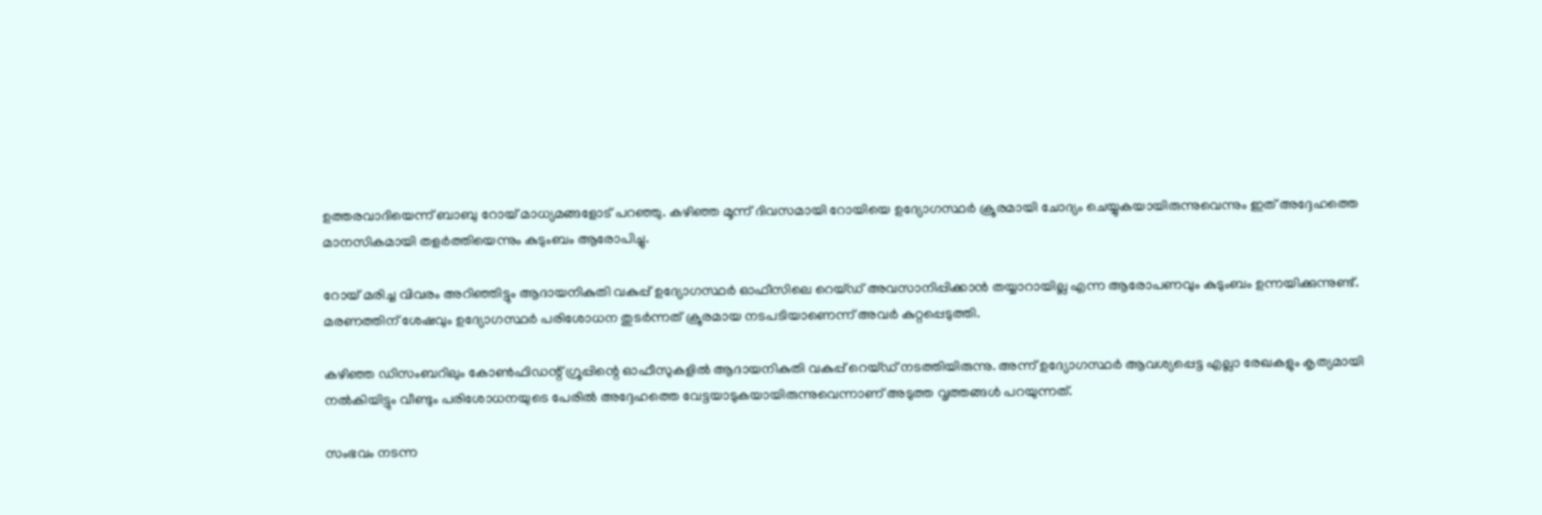ഉത്തരവാദിയെന്ന് ബാബു റോയ് മാധ്യമങ്ങളോട് പറഞ്ഞു. കഴിഞ്ഞ മൂന്ന് ദിവസമായി റോയിയെ ഉദ്യോഗസ്ഥർ ക്രൂരമായി ചോദ്യം ചെയ്യുകയായിരുന്നുവെന്നും ഇത് അദ്ദേഹത്തെ മാനസികമായി തളർത്തിയെന്നും കുടുംബം ആരോപിച്ചു.

റോയ് മരിച്ച വിവരം അറിഞ്ഞിട്ടും ആദായനികുതി വകുപ്പ് ഉദ്യോഗസ്ഥർ ഓഫീസിലെ റെയ്ഡ് അവസാനിപ്പിക്കാൻ തയ്യാറായില്ല എന്ന ആരോപണവും കുടുംബം ഉന്നയിക്കുന്നുണ്ട്. മരണത്തിന് ശേഷവും ഉദ്യോഗസ്ഥർ പരിശോധന തുടർന്നത് ക്രൂരമായ നടപടിയാണെന്ന് അവർ കുറ്റപ്പെടുത്തി.

കഴിഞ്ഞ ഡിസംബറിലും കോൺഫിഡന്റ് ഗ്രൂപ്പിന്റെ ഓഫീസുകളിൽ ആദായനികുതി വകുപ്പ് റെയ്ഡ് നടത്തിയിരുന്നു. അന്ന് ഉദ്യോഗസ്ഥർ ആവശ്യപ്പെട്ട എല്ലാ രേഖകളും കൃത്യമായി നൽകിയിട്ടും വീണ്ടും പരിശോധനയുടെ പേരിൽ അദ്ദേഹത്തെ വേട്ടയാടുകയായിരുന്നുവെന്നാണ് അടുത്ത വൃത്തങ്ങൾ പറയുന്നത്.

സംഭവം നടന്ന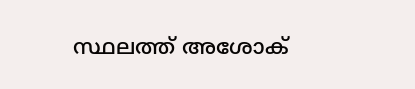സ്ഥലത്ത് അശോക്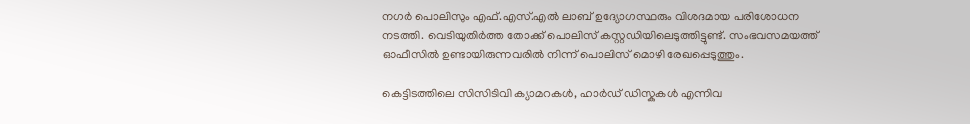നഗർ പൊലിസും എഫ്.എസ്.എൽ ലാബ് ഉദ്യോഗസ്ഥരും വിശദമായ പരിശോധന നടത്തി. വെടിയുതിർത്ത തോക്ക് പൊലിസ് കസ്റ്റഡിയിലെടുത്തിട്ടുണ്ട്. സംഭവസമയത്ത് ഓഫീസിൽ ഉണ്ടായിരുന്നവരിൽ നിന്ന് പൊലിസ് മൊഴി രേഖപ്പെടുത്തും.

കെട്ടിടത്തിലെ സിസിടിവി ക്യാമറകൾ, ഹാർഡ് ഡിസ്കുകൾ എന്നിവ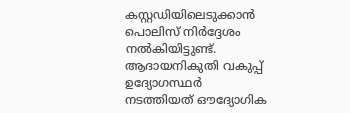കസ്റ്റഡിയിലെടുക്കാൻ പൊലിസ് നിർദ്ദേശം നൽകിയിട്ടുണ്ട്. ആദായനികുതി വകുപ്പ് ഉദ്യോഗസ്ഥർ നടത്തിയത് ഔദ്യോഗിക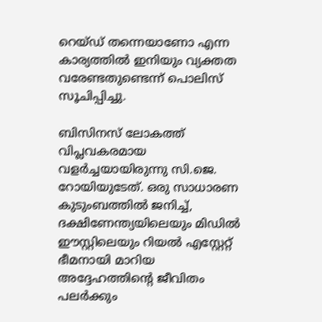റെയ്ഡ് തന്നെയാണോ എന്ന കാര്യത്തിൽ ഇനിയും വ്യക്തത വരേണ്ടതുണ്ടെന്ന് പൊലിസ് സൂചിപ്പിച്ചു.

ബിസിനസ് ലോകത്ത് വിപ്ലവകരമായ വളർച്ചയായിരുന്നു സി.ജെ. റോയിയുടേത്. ഒരു സാധാരണ കുടുംബത്തിൽ ജനിച്ച്, ദക്ഷിണേന്ത്യയിലെയും മിഡിൽ ഈസ്റ്റിലെയും റിയൽ എസ്റ്റേറ്റ് ഭീമനായി മാറിയ അദ്ദേഹത്തിന്റെ ജീവിതം പലർക്കും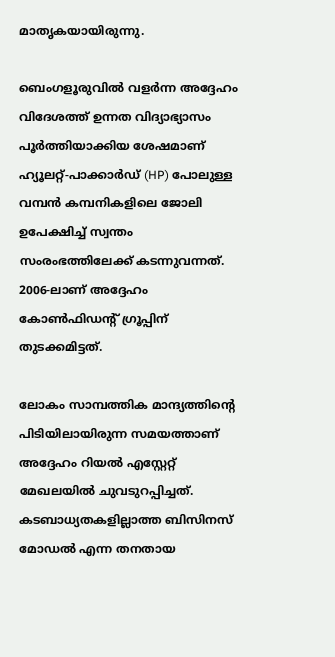മാതൃകയായിരുന്നു.

ബെംഗളൂരുവിൽ വളർന്ന അദ്ദേഹം വിദേശത്ത് ഉന്നത വിദ്യാഭ്യാസം പൂർത്തിയാക്കിയ ശേഷമാണ് ഹ്യൂലറ്റ്-പാക്കാർഡ് (HP) പോലുള്ള വമ്പൻ കമ്പനികളിലെ ജോലി ഉപേക്ഷിച്ച് സ്വന്തം സംരംഭത്തിലേക്ക് കടന്നുവന്നത്. 2006-ലാണ് അദ്ദേഹം കോൺഫിഡന്റ് ഗ്രൂപ്പിന് തുടക്കമിട്ടത്.

ലോകം സാമ്പത്തിക മാന്ദ്യത്തിന്റെ പിടിയിലായിരുന്ന സമയത്താണ് അദ്ദേഹം റിയൽ എസ്റ്റേറ്റ് മേഖലയിൽ ചുവടുറപ്പിച്ചത്. കടബാധ്യതകളില്ലാത്ത ബിസിനസ് മോഡൽ എന്ന തനതായ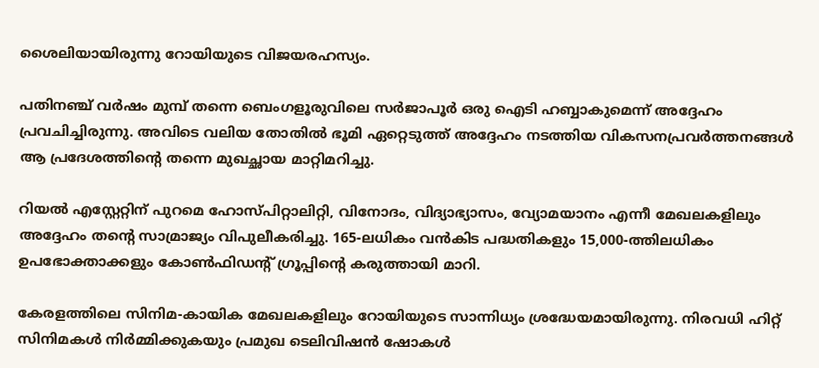ശൈലിയായിരുന്നു റോയിയുടെ വിജയരഹസ്യം.

പതിനഞ്ച് വർഷം മുമ്പ് തന്നെ ബെംഗളൂരുവിലെ സർജാപൂർ ഒരു ഐടി ഹബ്ബാകുമെന്ന് അദ്ദേഹം പ്രവചിച്ചിരുന്നു. അവിടെ വലിയ തോതിൽ ഭൂമി ഏറ്റെടുത്ത് അദ്ദേഹം നടത്തിയ വികസനപ്രവർത്തനങ്ങൾ ആ പ്രദേശത്തിന്റെ തന്നെ മുഖച്ഛായ മാറ്റിമറിച്ചു.

റിയൽ എസ്റ്റേറ്റിന് പുറമെ ഹോസ്പിറ്റാലിറ്റി, വിനോദം, വിദ്യാഭ്യാസം, വ്യോമയാനം എന്നീ മേഖലകളിലും അദ്ദേഹം തന്റെ സാമ്രാജ്യം വിപുലീകരിച്ചു. 165-ലധികം വൻകിട പദ്ധതികളും 15,000-ത്തിലധികം ഉപഭോക്താക്കളും കോൺഫിഡന്റ് ഗ്രൂപ്പിന്റെ കരുത്തായി മാറി.

കേരളത്തിലെ സിനിമ-കായിക മേഖലകളിലും റോയിയുടെ സാന്നിധ്യം ശ്രദ്ധേയമായിരുന്നു. നിരവധി ഹിറ്റ് സിനിമകൾ നിർമ്മിക്കുകയും പ്രമുഖ ടെലിവിഷൻ ഷോകൾ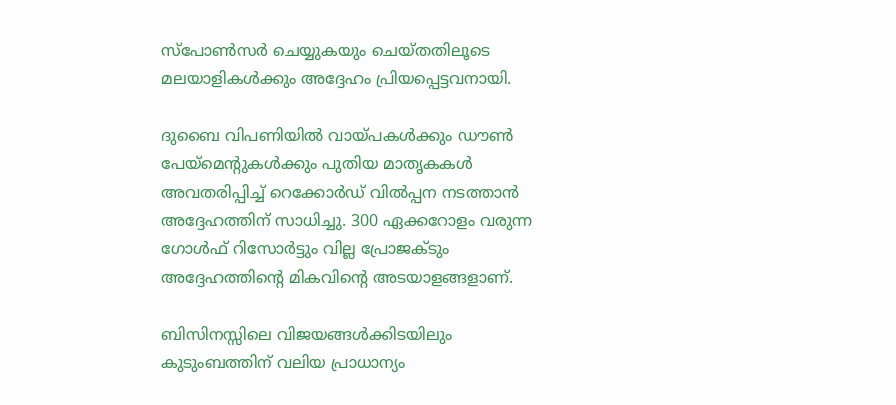സ്പോൺസർ ചെയ്യുകയും ചെയ്തതിലൂടെ മലയാളികൾക്കും അദ്ദേഹം പ്രിയപ്പെട്ടവനായി.

ദുബൈ വിപണിയിൽ വായ്പകൾക്കും ഡൗൺ പേയ്‌മെന്റുകൾക്കും പുതിയ മാതൃകകൾ അവതരിപ്പിച്ച് റെക്കോർഡ് വിൽപ്പന നടത്താൻ അദ്ദേഹത്തിന് സാധിച്ചു. 300 ഏക്കറോളം വരുന്ന ഗോൾഫ് റിസോർട്ടും വില്ല പ്രോജക്ടും അദ്ദേഹത്തിന്റെ മികവിന്റെ അടയാളങ്ങളാണ്.

ബിസിനസ്സിലെ വിജയങ്ങൾക്കിടയിലും കുടുംബത്തിന് വലിയ പ്രാധാന്യം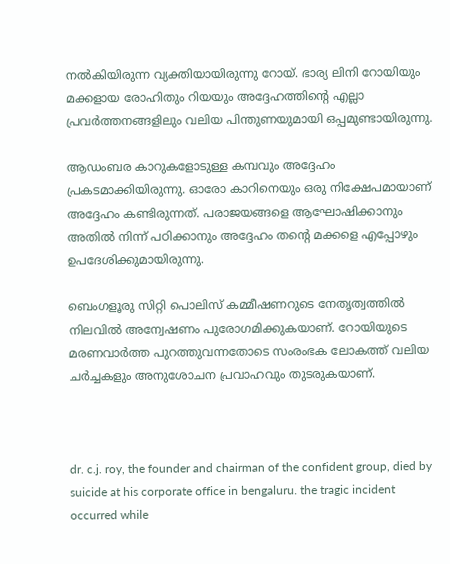നൽകിയിരുന്ന വ്യക്തിയായിരുന്നു റോയ്. ഭാര്യ ലിനി റോയിയും മക്കളായ രോഹിതും റിയയും അദ്ദേഹത്തിന്റെ എല്ലാ പ്രവർത്തനങ്ങളിലും വലിയ പിന്തുണയുമായി ഒപ്പമുണ്ടായിരുന്നു.

ആഡംബര കാറുകളോടുള്ള കമ്പവും അദ്ദേഹം പ്രകടമാക്കിയിരുന്നു. ഓരോ കാറിനെയും ഒരു നിക്ഷേപമായാണ് അദ്ദേഹം കണ്ടിരുന്നത്. പരാജയങ്ങളെ ആഘോഷിക്കാനും അതിൽ നിന്ന് പഠിക്കാനും അദ്ദേഹം തന്റെ മക്കളെ എപ്പോഴും ഉപദേശിക്കുമായിരുന്നു.

ബെംഗളൂരു സിറ്റി പൊലിസ് കമ്മീഷണറുടെ നേതൃത്വത്തിൽ നിലവിൽ അന്വേഷണം പുരോഗമിക്കുകയാണ്. റോയിയുടെ മരണവാർത്ത പുറത്തുവന്നതോടെ സംരംഭക ലോകത്ത് വലിയ ചർച്ചകളും അനുശോചന പ്രവാഹവും തുടരുകയാണ്.



dr. c.j. roy, the founder and chairman of the confident group, died by suicide at his corporate office in bengaluru. the tragic incident occurred while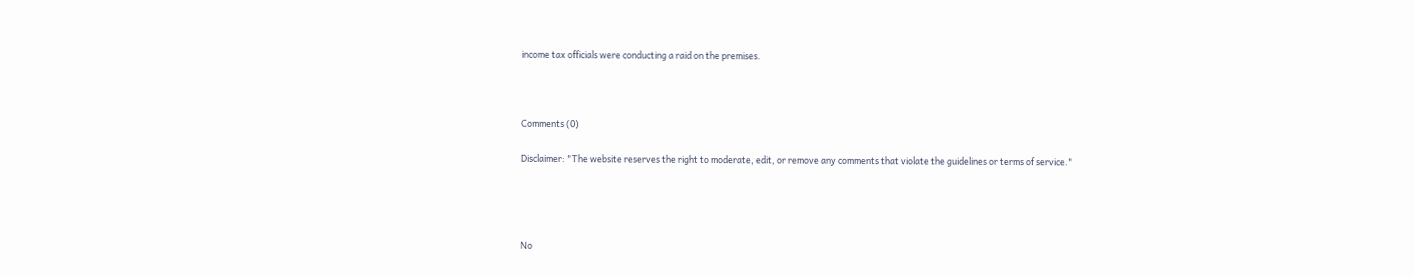income tax officials were conducting a raid on the premises.



Comments (0)

Disclaimer: "The website reserves the right to moderate, edit, or remove any comments that violate the guidelines or terms of service."




No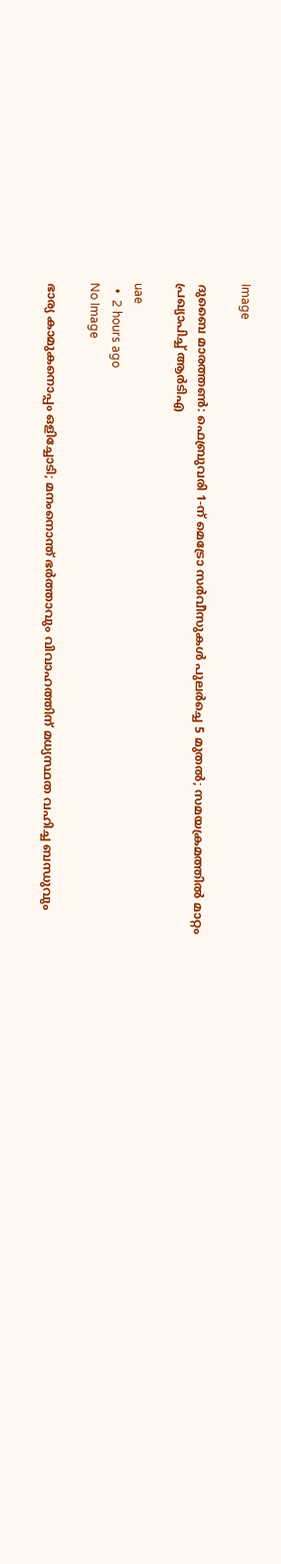Image

ദുബൈ മാരത്തൺ: ഫെബ്രുവരി 1-ന് മെട്രോ സർവീസുകൾ പുലർച്ചെ 5 മുതൽ; സമയക്രമത്തിൽ മാറ്റം പ്രഖ്യാപിച്ച് ആർടിഎ

uae
  •  2 hours ago
No Image

ഭാര്യ കാമുകനൊപ്പം ഒളിച്ചോടി; മനംനൊന്ത് ഭർത്താവും വിവാഹത്തിന് മധ്യസ്ഥത വഹിച്ച ബന്ധുവും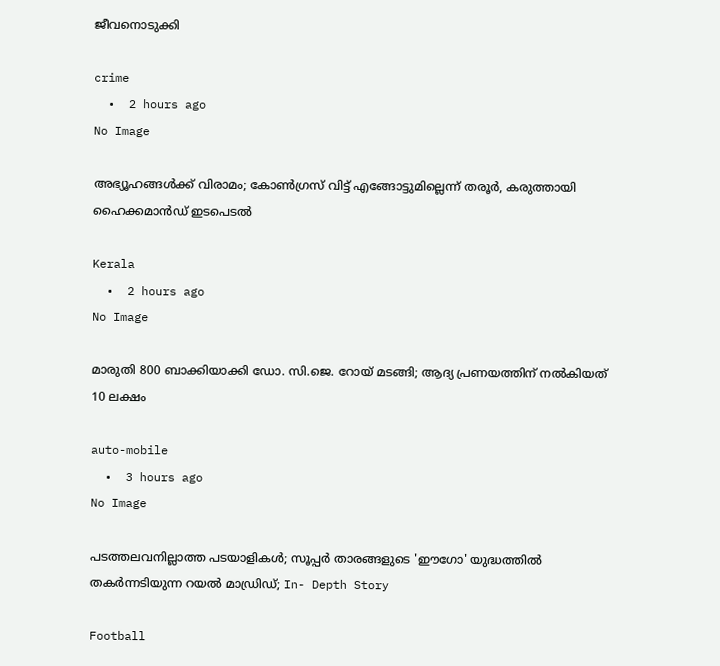ജീവനൊടുക്കി

crime
  •  2 hours ago
No Image

അഭ്യൂഹങ്ങൾക്ക് വിരാമം; കോൺഗ്രസ് വിട്ട് എങ്ങോട്ടുമില്ലെന്ന് തരൂർ, കരുത്തായി ഹൈക്കമാൻഡ് ഇടപെടൽ

Kerala
  •  2 hours ago
No Image

മാരുതി 800 ബാക്കിയാക്കി ഡോ. സി.ജെ. റോയ് മടങ്ങി; ആദ്യ പ്രണയത്തിന് നൽകിയത് 10 ലക്ഷം

auto-mobile
  •  3 hours ago
No Image

പടത്തലവനില്ലാത്ത പടയാളികൾ; സൂപ്പർ താരങ്ങളുടെ 'ഈഗോ' യുദ്ധത്തിൽ തകർന്നടിയുന്ന റയൽ മാഡ്രിഡ്; In- Depth Story

Football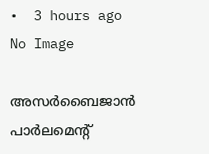•  3 hours ago
No Image

അസര്‍ബൈജാന്‍ പാര്‍ലമെന്റ്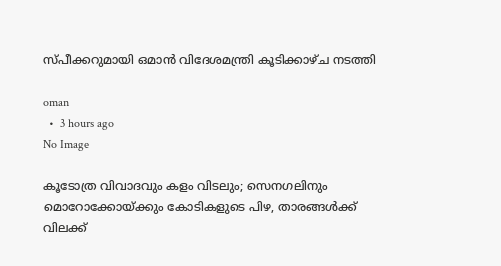സ്പീക്കറുമായി ഒമാന്‍ വിദേശമന്ത്രി കൂടിക്കാഴ്ച നടത്തി

oman
  •  3 hours ago
No Image

കൂടോത്ര വിവാദവും കളം വിടലും; സെനഗലിനും മൊറോക്കോയ്ക്കും കോടികളുടെ പിഴ, താരങ്ങൾക്ക് വിലക്ക്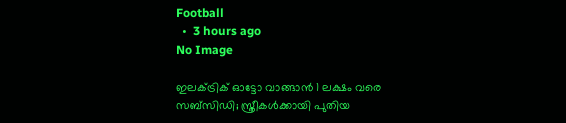Football
  •  3 hours ago
No Image

ഇലക്ട്രിക് ഓട്ടോ വാങ്ങാൻ 1 ലക്ഷം വരെ സബ്‌സിഡി; സ്ത്രീകൾക്കായി പുതിയ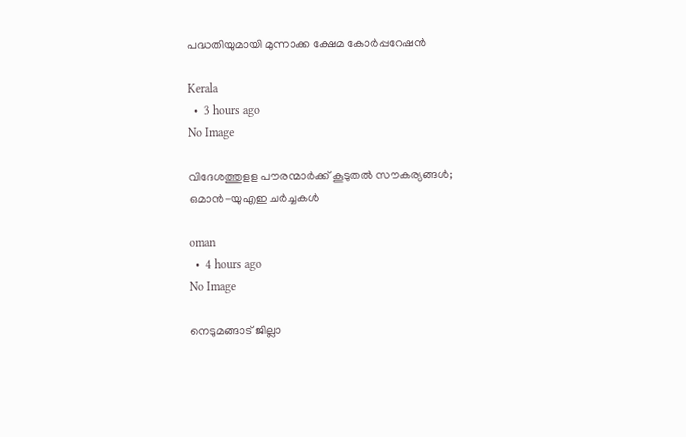പദ്ധതിയുമായി മുന്നാക്ക ക്ഷേമ കോർപ്പറേഷൻ

Kerala
  •  3 hours ago
No Image

വിദേശത്തുളള പൗരന്മാര്‍ക്ക് കൂടുതല്‍ സൗകര്യങ്ങള്‍; ഒമാന്‍-യുഎഇ ചര്‍ച്ചകള്‍

oman
  •  4 hours ago
No Image

നെടുമങ്ങാട് ജില്ലാ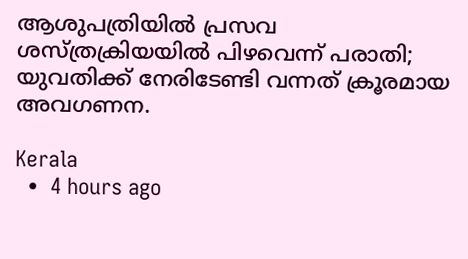ആശുപത്രിയിൽ പ്രസവ ശസ്ത്രക്രിയയിൽ പിഴവെന്ന് പരാതി; യുവതിക്ക് നേരിടേണ്ടി വന്നത് ക്രൂരമായ അവഗണന.

Kerala
  •  4 hours ago